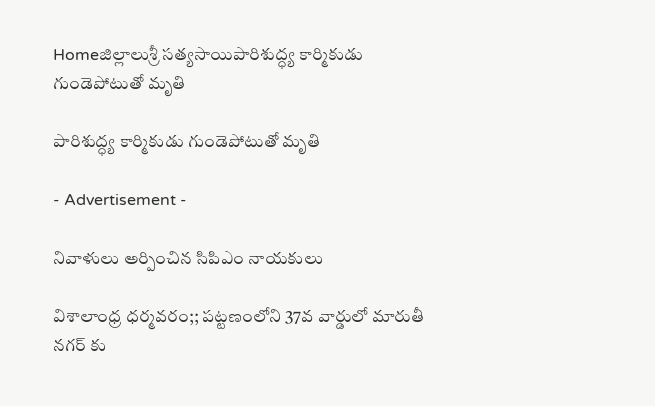Homeజిల్లాలుశ్రీ సత్యసాయిపారిశుద్ధ్య కార్మికుడు గుండెపోటుతో మృతి

పారిశుద్ధ్య కార్మికుడు గుండెపోటుతో మృతి

- Advertisement -

నివాళులు అర్పించిన సిపిఎం నాయకులు

విశాలాంధ్ర ధర్మవరం;; పట్టణంలోని 37వ వార్డులో మారుతీ నగర్ కు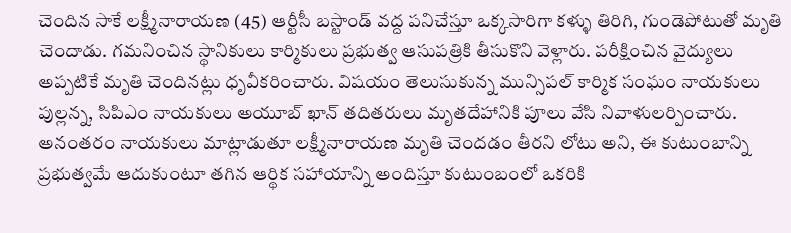చెందిన సాకే లక్ష్మీనారాయణ (45) ఆర్టీసీ బస్టాండ్ వద్ద పనిచేస్తూ ఒక్కసారిగా కళ్ళు తిరిగి, గుండెపోటుతో మృతి చెందాడు. గమనించిన స్థానికులు కార్మికులు ప్రభుత్వ ఆసుపత్రికి తీసుకొని వెళ్లారు. పరీక్షించిన వైద్యులు అప్పటికే మృతి చెందినట్లు ధృవీకరించారు. విషయం తెలుసుకున్న మున్సిపల్ కార్మిక సంఘం నాయకులు పుల్లన్న, సిపిఎం నాయకులు అయూబ్ ఖాన్ తదితరులు మృతదేహానికి పూలు వేసి నివాళులర్పించారు. అనంతరం నాయకులు మాట్లాడుతూ లక్ష్మీనారాయణ మృతి చెందడం తీరని లోటు అని, ఈ కుటుంబాన్ని ప్రభుత్వమే ఆదుకుంటూ తగిన ఆర్థిక సహాయాన్ని అందిస్తూ కుటుంబంలో ఒకరికి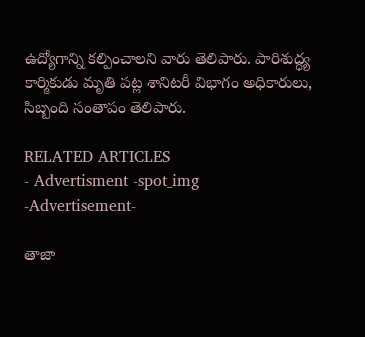ఉద్యోగాన్ని కల్పించాలని వారు తెలిపారు. పారిశుద్ధ్య కార్మికుడు మృతి పట్ల శానిటరీ విభాగం అధికారులు, సిబ్బంది సంతాపం తెలిపారు.

RELATED ARTICLES
- Advertisment -spot_img
-Advertisement-

తాజా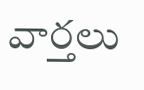వార్తలు